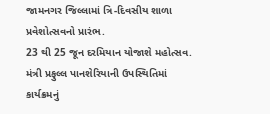જામનગર જિલ્લામાં ત્રિ-દિવસીય શાળા પ્રવેશોત્સવનો પ્રારંભ.
23 થી 25 જૂન દરમિયાન યોજાશે મહોત્સવ.
મંત્રી પ્રફુલ્લ પાનશેરિયાની ઉપસ્થિતિમાં કાર્યક્રમનું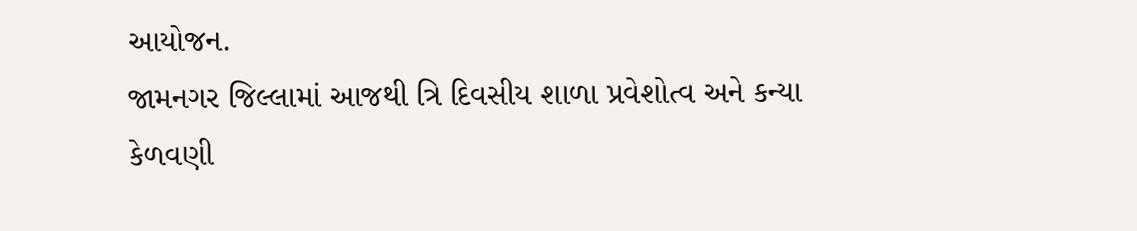આયોજન.
જામનગર જિલ્લામાં આજથી ત્રિ દિવસીય શાળા પ્રવેશોત્વ અને કન્યા કેળવણી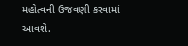મહોત્વની ઉજવણી કરવામાં આવશે.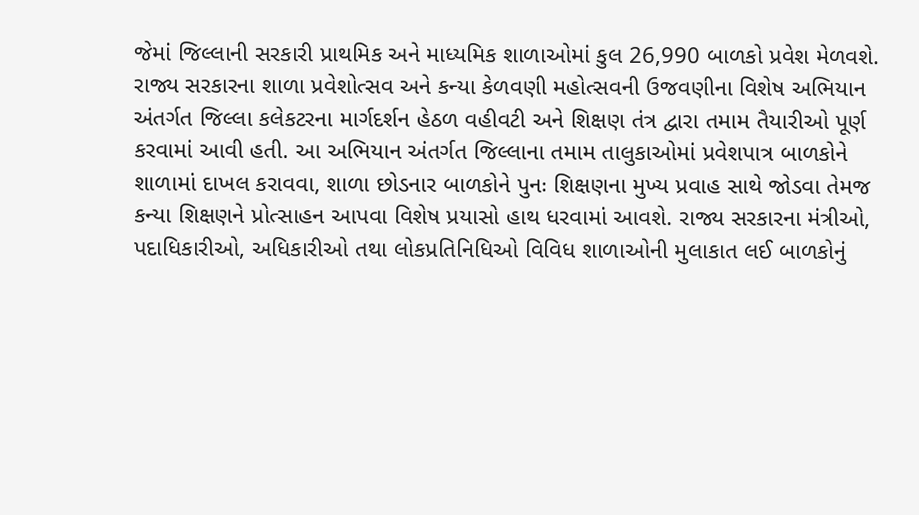જેમાં જિલ્લાની સરકારી પ્રાથમિક અને માધ્યમિક શાળાઓમાં કુલ 26,990 બાળકો પ્રવેશ મેળવશે.
રાજ્ય સરકારના શાળા પ્રવેશોત્સવ અને કન્યા કેળવણી મહોત્સવની ઉજવણીના વિશેષ અભિયાન અંતર્ગત જિલ્લા કલેકટરના માર્ગદર્શન હેઠળ વહીવટી અને શિક્ષણ તંત્ર દ્વારા તમામ તૈયારીઓ પૂર્ણ કરવામાં આવી હતી. આ અભિયાન અંતર્ગત જિલ્લાના તમામ તાલુકાઓમાં પ્રવેશપાત્ર બાળકોને શાળામાં દાખલ કરાવવા, શાળા છોડનાર બાળકોને પુનઃ શિક્ષણના મુખ્ય પ્રવાહ સાથે જોડવા તેમજ કન્યા શિક્ષણને પ્રોત્સાહન આપવા વિશેષ પ્રયાસો હાથ ધરવામાં આવશે. રાજ્ય સરકારના મંત્રીઓ, પદાધિકારીઓ, અધિકારીઓ તથા લોકપ્રતિનિધિઓ વિવિધ શાળાઓની મુલાકાત લઈ બાળકોનું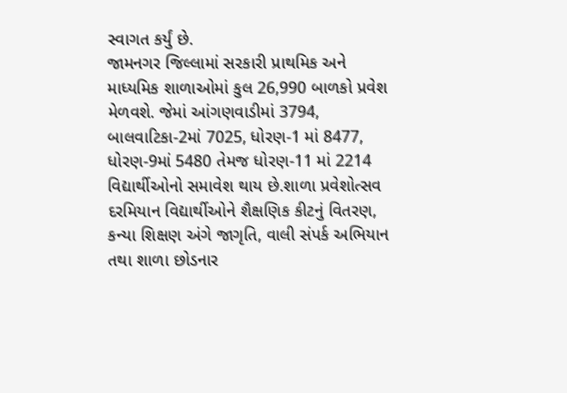સ્વાગત કર્યું છે.
જામનગર જિલ્લામાં સરકારી પ્રાથમિક અને માધ્યમિક શાળાઓમાં કુલ 26,990 બાળકો પ્રવેશ મેળવશે. જેમાં આંગણવાડીમાં 3794, બાલવાટિકા-2માં 7025, ધોરણ-1 માં 8477, ધોરણ-9માં 5480 તેમજ ધોરણ-11 માં 2214 વિદ્યાર્થીઓનો સમાવેશ થાય છે.શાળા પ્રવેશોત્સવ દરમિયાન વિદ્યાર્થીઓને શૈક્ષણિક કીટનું વિતરણ, કન્યા શિક્ષણ અંગે જાગૃતિ, વાલી સંપર્ક અભિયાન તથા શાળા છોડનાર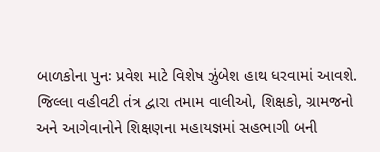બાળકોના પુનઃ પ્રવેશ માટે વિશેષ ઝુંબેશ હાથ ધરવામાં આવશે. જિલ્લા વહીવટી તંત્ર દ્વારા તમામ વાલીઓ, શિક્ષકો, ગ્રામજનો અને આગેવાનોને શિક્ષણના મહાયજ્ઞમાં સહભાગી બની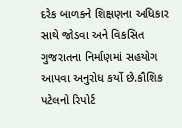દરેક બાળકને શિક્ષણના અધિકાર સાથે જોડવા અને વિકસિત ગુજરાતના નિર્માણમાં સહયોગ આપવા અનુરોધ કર્યો છે.કૌશિક પટેલનો રિપોર્ટ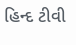હિન્દ ટીવી